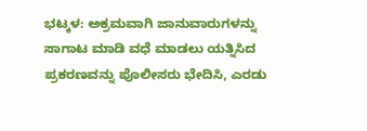ಭಟ್ಕಳ: ಅಕ್ರಮವಾಗಿ ಜಾನುವಾರುಗಳನ್ನು ಸಾಗಾಟ ಮಾಡಿ ವಧೆ ಮಾಡಲು ಯತ್ನಿಸಿದ ಪ್ರಕರಣವನ್ನು ಪೊಲೀಸರು ಭೇದಿಸಿ, ಎರಡು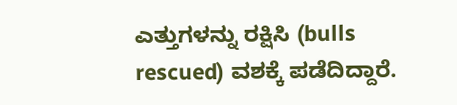ಎತ್ತುಗಳನ್ನು ರಕ್ಷಿಸಿ (bulls rescued) ವಶಕ್ಕೆ ಪಡೆದಿದ್ದಾರೆ.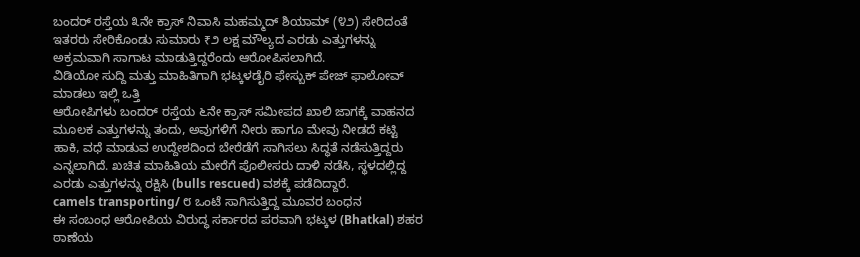ಬಂದರ್ ರಸ್ತೆಯ ೩ನೇ ಕ್ರಾಸ್ ನಿವಾಸಿ ಮಹಮ್ಮದ್ ಶಿಯಾಮ್ (೪೨) ಸೇರಿದಂತೆ ಇತರರು ಸೇರಿಕೊಂಡು ಸುಮಾರು ₹೨ ಲಕ್ಷ ಮೌಲ್ಯದ ಎರಡು ಎತ್ತುಗಳನ್ನು ಅಕ್ರಮವಾಗಿ ಸಾಗಾಟ ಮಾಡುತ್ತಿದ್ದರೆಂದು ಆರೋಪಿಸಲಾಗಿದೆ.
ವಿಡಿಯೋ ಸುದ್ದಿ ಮತ್ತು ಮಾಹಿತಿಗಾಗಿ ಭಟ್ಕಳಡೈರಿ ಫೇಸ್ಬುಕ್ ಪೇಜ್ ಫಾಲೋವ್ ಮಾಡಲು ಇಲ್ಲಿ ಒತ್ತಿ
ಆರೋಪಿಗಳು ಬಂದರ್ ರಸ್ತೆಯ ೬ನೇ ಕ್ರಾಸ್ ಸಮೀಪದ ಖಾಲಿ ಜಾಗಕ್ಕೆ ವಾಹನದ ಮೂಲಕ ಎತ್ತುಗಳನ್ನು ತಂದು, ಅವುಗಳಿಗೆ ನೀರು ಹಾಗೂ ಮೇವು ನೀಡದೆ ಕಟ್ಟಿ ಹಾಕಿ, ವಧೆ ಮಾಡುವ ಉದ್ದೇಶದಿಂದ ಬೇರೆಡೆಗೆ ಸಾಗಿಸಲು ಸಿದ್ಧತೆ ನಡೆಸುತ್ತಿದ್ದರು ಎನ್ನಲಾಗಿದೆ. ಖಚಿತ ಮಾಹಿತಿಯ ಮೇರೆಗೆ ಪೊಲೀಸರು ದಾಳಿ ನಡೆಸಿ, ಸ್ಥಳದಲ್ಲಿದ್ದ ಎರಡು ಎತ್ತುಗಳನ್ನು ರಕ್ಷಿಸಿ (bulls rescued) ವಶಕ್ಕೆ ಪಡೆದಿದ್ದಾರೆ.
camels transporting/ ೮ ಒಂಟೆ ಸಾಗಿಸುತ್ತಿದ್ದ ಮೂವರ ಬಂಧನ
ಈ ಸಂಬಂಧ ಆರೋಪಿಯ ವಿರುದ್ಧ ಸರ್ಕಾರದ ಪರವಾಗಿ ಭಟ್ಕಳ (Bhatkal) ಶಹರ ಠಾಣೆಯ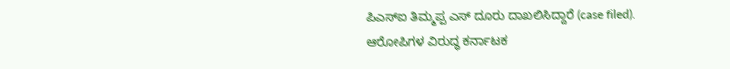ಪಿಎಸ್ಐ ತಿಮ್ಮಪ್ಪ ಎಸ್ ದೂರು ದಾಖಲಿಸಿದ್ದಾರೆ (case filed). ಆರೋಪಿಗಳ ವಿರುದ್ಧ ಕರ್ನಾಟಕ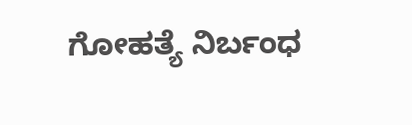ಗೋಹತ್ಯೆ ನಿರ್ಬಂಧ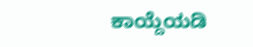ಕಾಯ್ದೆಯಡಿ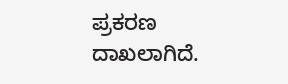ಪ್ರಕರಣ ದಾಖಲಾಗಿದೆ.